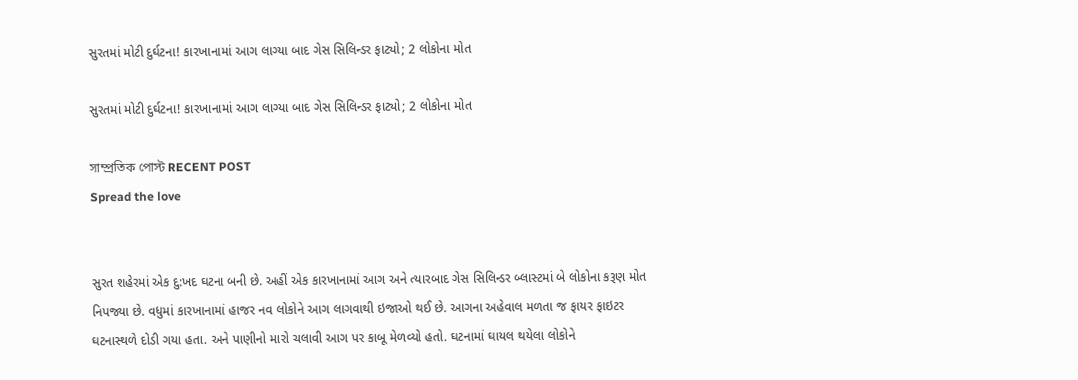સુરતમાં મોટી દુર્ઘટના! કારખાનામાં આગ લાગ્યા બાદ ગેસ સિલિન્ડર ફાટ્યો; 2 લોકોના મોત

સુરતમાં મોટી દુર્ઘટના! કારખાનામાં આગ લાગ્યા બાદ ગેસ સિલિન્ડર ફાટ્યો; 2 લોકોના મોત

সাম্প্রতিক পোস্ট RECENT POST
Spread the love


સુરત શહેરમાં એક દુ:ખદ ઘટના બની છે. અહીં એક કારખાનામાં આગ અને ત્યારબાદ ગેસ સિલિન્ડર બ્લાસ્ટમાં બે લોકોના કરૂણ મોત નિપજ્યા છે. વધુમાં કારખાનામાં હાજર નવ લોકોને આગ લાગવાથી ઇજાઓ થઈ છે. આગના અહેવાલ મળતા જ ફાયર ફાઇટર ઘટનાસ્થળે દોડી ગયા હતા. અને પાણીનો મારો ચલાવી આગ પર કાબૂ મેળવ્યો હતો. ઘટનામાં ઘાયલ થયેલા લોકોને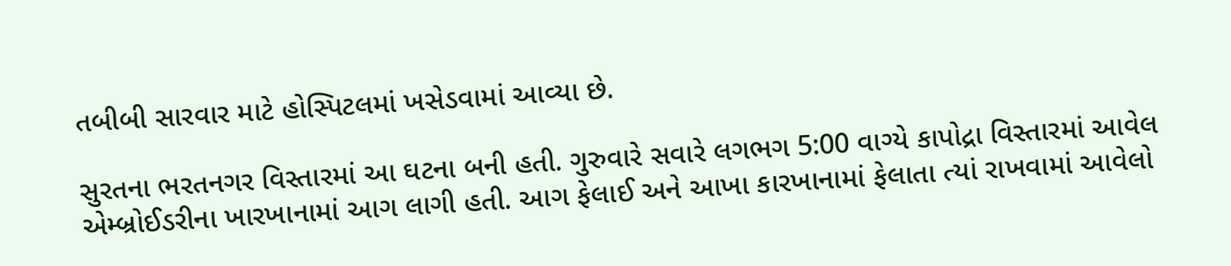તબીબી સારવાર માટે હોસ્પિટલમાં ખસેડવામાં આવ્યા છે.

સુરતના ભરતનગર વિસ્તારમાં આ ઘટના બની હતી. ગુરુવારે સવારે લગભગ 5:00 વાગ્યે કાપોદ્રા વિસ્તારમાં આવેલ એમ્બ્રોઈડરીના ખારખાનામાં આગ લાગી હતી. આગ ફેલાઈ અને આખા કારખાનામાં ફેલાતા ત્યાં રાખવામાં આવેલો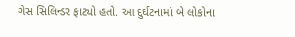ગેસ સિલિન્ડર ફાટ્યો હતો. આ દુર્ઘટનામાં બે લોકોના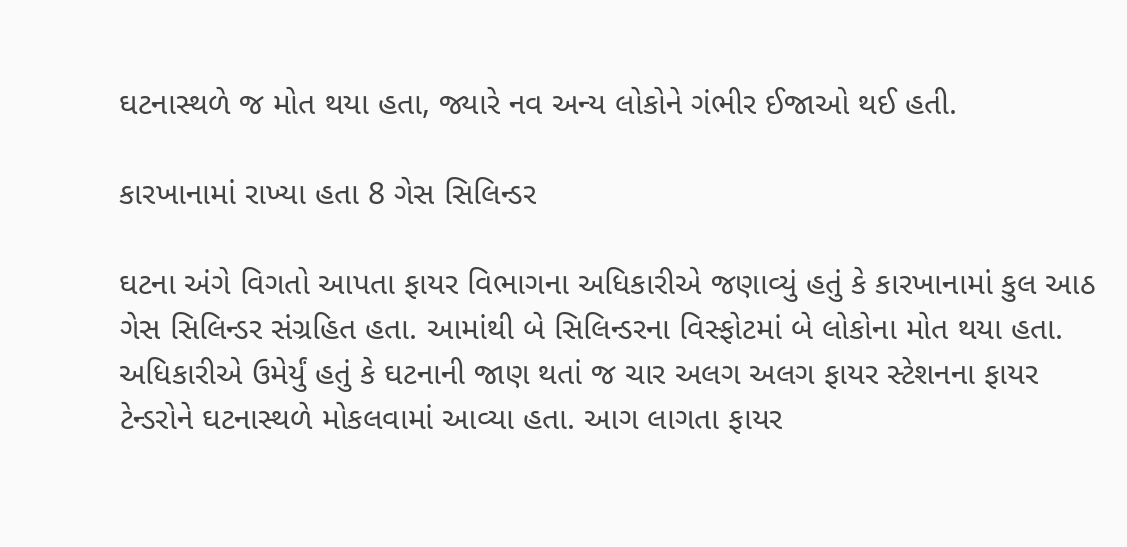ઘટનાસ્થળે જ મોત થયા હતા, જ્યારે નવ અન્ય લોકોને ગંભીર ઈજાઓ થઈ હતી.

કારખાનામાં રાખ્યા હતા 8 ગેસ સિલિન્ડર

ઘટના અંગે વિગતો આપતા ફાયર વિભાગના અધિકારીએ જણાવ્યું હતું કે કારખાનામાં કુલ આઠ ગેસ સિલિન્ડર સંગ્રહિત હતા. આમાંથી બે સિલિન્ડરના વિસ્ફોટમાં બે લોકોના મોત થયા હતા. અધિકારીએ ઉમેર્યું હતું કે ઘટનાની જાણ થતાં જ ચાર અલગ અલગ ફાયર સ્ટેશનના ફાયર ટેન્ડરોને ઘટનાસ્થળે મોકલવામાં આવ્યા હતા. આગ લાગતા ફાયર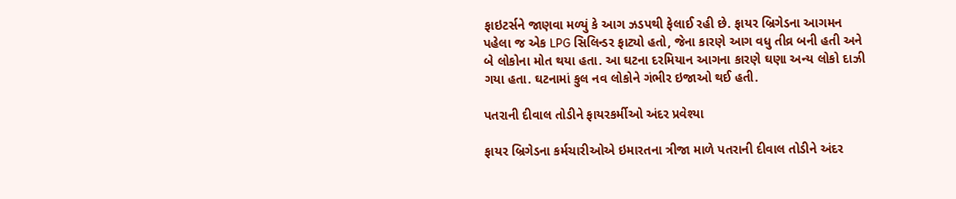ફાઇટર્સને જાણવા મળ્યું કે આગ ઝડપથી ફેલાઈ રહી છે. ફાયર બ્રિગેડના આગમન પહેલા જ એક LPG સિલિન્ડર ફાટ્યો હતો, જેના કારણે આગ વધુ તીવ્ર બની હતી અને બે લોકોના મોત થયા હતા. આ ઘટના દરમિયાન આગના કારણે ઘણા અન્ય લોકો દાઝી ગયા હતા. ઘટનામાં કુલ નવ લોકોને ગંભીર ઇજાઓ થઈ હતી.

પતરાની દીવાલ તોડીને ફાયરકર્મીઓ અંદર પ્રવેશ્યા

ફાયર બ્રિગેડના કર્મચારીઓએ ઇમારતના ત્રીજા માળે પતરાની દીવાલ તોડીને અંદર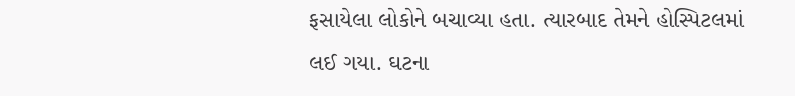ફસાયેલા લોકોને બચાવ્યા હતા. ત્યારબાદ તેમને હોસ્પિટલમાં લઈ ગયા. ઘટના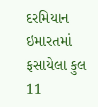દરમિયાન ઇમારતમાં ફસાયેલા કુલ 11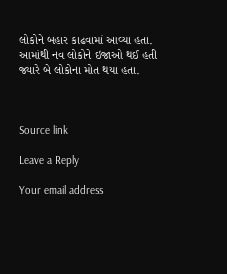લોકોને બહાર કાઢવામાં આવ્યા હતા. આમાંથી નવ લોકોને ઇજાઓ થઈ હતી જ્યારે બે લોકોના મોત થયા હતા.



Source link

Leave a Reply

Your email address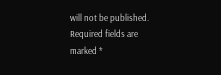will not be published. Required fields are marked *